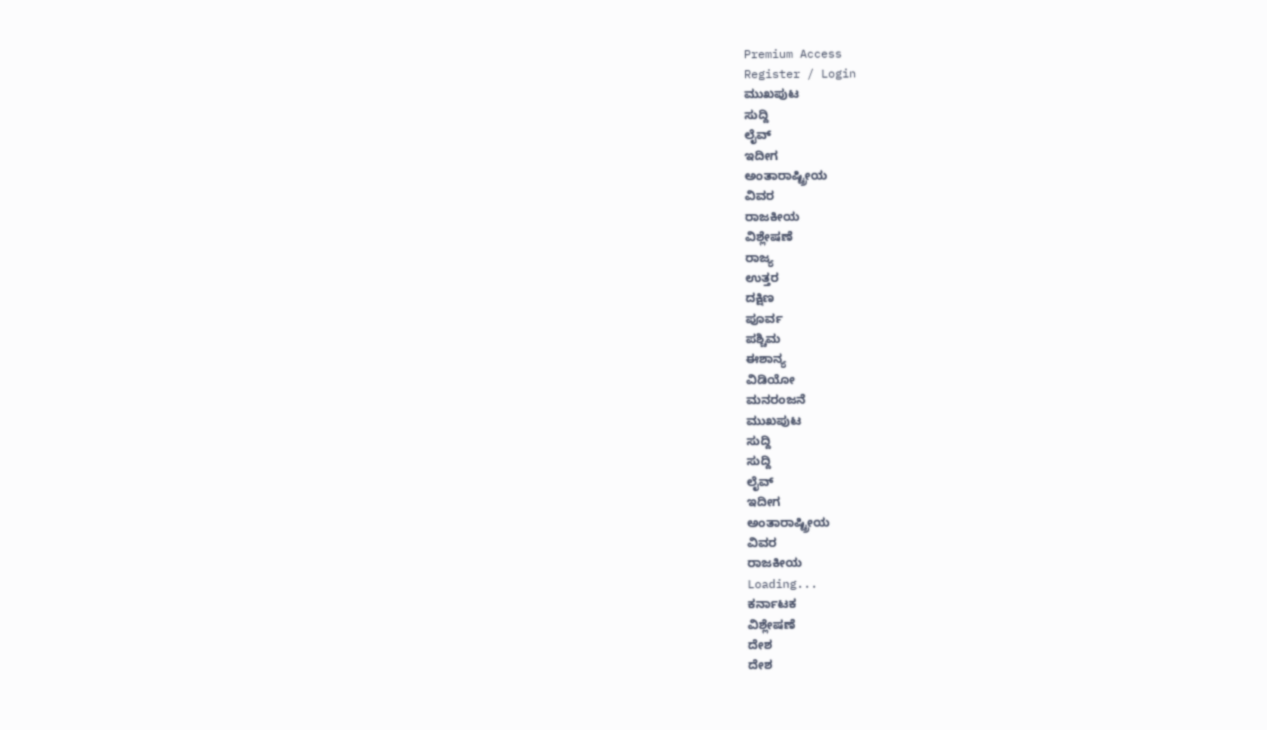Premium Access
Register / Login
ಮುಖಪುಟ
ಸುದ್ದಿ
ಲೈವ್
ಇದೀಗ
ಅಂತಾರಾಷ್ಟ್ರೀಯ
ವಿವರ
ರಾಜಕೀಯ
ವಿಶ್ಲೇಷಣೆ
ರಾಜ್ಯ
ಉತ್ತರ
ದಕ್ಷಿಣ
ಪೂರ್ವ
ಪಶ್ಚಿಮ
ಈಶಾನ್ಯ
ವಿಡಿಯೋ
ಮನರಂಜನೆ
ಮುಖಪುಟ
ಸುದ್ದಿ
ಸುದ್ದಿ
ಲೈವ್
ಇದೀಗ
ಅಂತಾರಾಷ್ಟ್ರೀಯ
ವಿವರ
ರಾಜಕೀಯ
Loading...
ಕರ್ನಾಟಕ
ವಿಶ್ಲೇಷಣೆ
ದೇಶ
ದೇಶ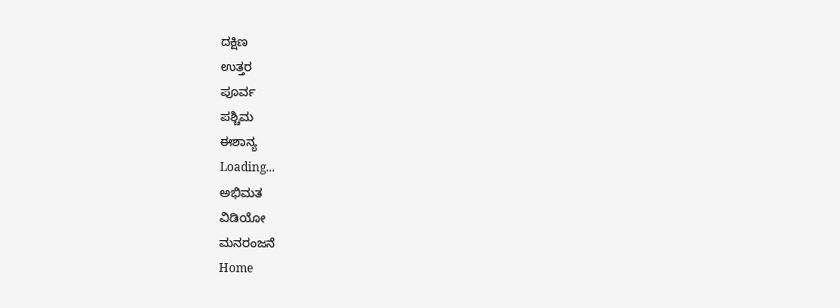ದಕ್ಷಿಣ
ಉತ್ತರ
ಪೂರ್ವ
ಪಶ್ಚಿಮ
ಈಶಾನ್ಯ
Loading...
ಅಭಿಮತ
ವಿಡಿಯೋ
ಮನರಂಜನೆ
Home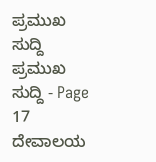ಪ್ರಮುಖ ಸುದ್ದಿ
ಪ್ರಮುಖ ಸುದ್ದಿ - Page 17
ದೇವಾಲಯ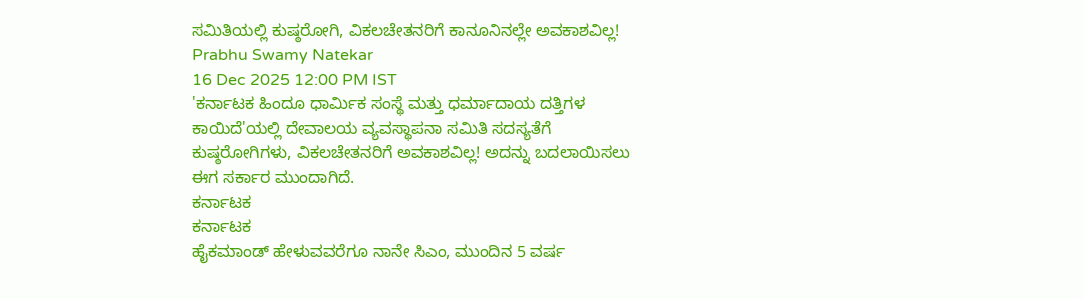ಸಮಿತಿಯಲ್ಲಿ ಕುಷ್ಠರೋಗಿ, ವಿಕಲಚೇತನರಿಗೆ ಕಾನೂನಿನಲ್ಲೇ ಅವಕಾಶವಿಲ್ಲ!
Prabhu Swamy Natekar
16 Dec 2025 12:00 PM IST
'ಕರ್ನಾಟಕ ಹಿಂದೂ ಧಾರ್ಮಿಕ ಸಂಸ್ಥೆ ಮತ್ತು ಧರ್ಮಾದಾಯ ದತ್ತಿಗಳ ಕಾಯಿದೆ'ಯಲ್ಲಿ ದೇವಾಲಯ ವ್ಯವಸ್ಥಾಪನಾ ಸಮಿತಿ ಸದಸ್ಯತೆಗೆ ಕುಷ್ಠರೋಗಿಗಳು, ವಿಕಲಚೇತನರಿಗೆ ಅವಕಾಶವಿಲ್ಲ! ಅದನ್ನು ಬದಲಾಯಿಸಲು ಈಗ ಸರ್ಕಾರ ಮುಂದಾಗಿದೆ.
ಕರ್ನಾಟಕ
ಕರ್ನಾಟಕ
ಹೈಕಮಾಂಡ್ ಹೇಳುವವರೆಗೂ ನಾನೇ ಸಿಎಂ, ಮುಂದಿನ 5 ವರ್ಷ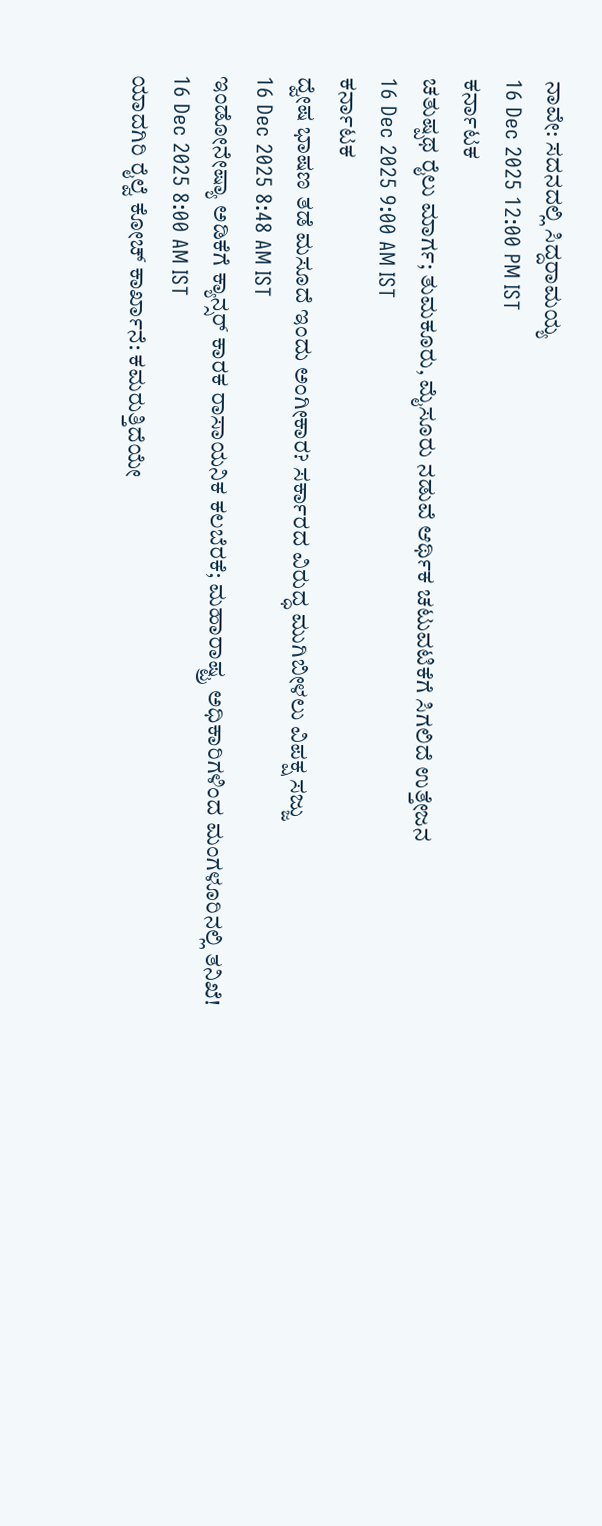ನಾವೇ: ಸದನದಲ್ಲಿ ಸಿದ್ದರಾಮಯ್ಯ
16 Dec 2025 12:00 PM IST
ಕರ್ನಾಟಕ
ಚತುಷ್ಪಥ ರೈಲು ಮಾರ್ಗ; ತುಮಕೂರು, ಮೈಸೂರು ನಡುವೆ ಆರ್ಥಿಕ ಚಟುವಟಿಕೆಗೆ ಸಿಗಲಿದೆ ಉತ್ತೇಜನ
16 Dec 2025 9:00 AM IST
ಕರ್ನಾಟಕ
ದ್ವೇಷ ಭಾಷಣ ತಡೆ ಮಸೂದೆ ಇಂದು ಅಂಗೀಕಾರ? ಸರ್ಕಾರದ ವಿರುದ್ಧ ಮುಗಿಬೀಳಲು ವಿಪಕ್ಷ ಸಜ್ಜು
16 Dec 2025 8:48 AM IST
ಇಂಡೋನೇಷ್ಯಾ ಅಡಿಕೆಗೆ ಕ್ಯಾನ್ಸರ್ ಕಾರಕ ರಾಸಾಯನಿಕ ಕಲಬೆರಕೆ; ಮಹಾರಾಷ್ಟ್ರ ಅಧಿಕಾರಿಗಳಿಂದ ಮಂಗಳೂರಿನಲ್ಲಿ ತನಿಖೆ!
16 Dec 2025 8:00 AM IST
ಯಾದಗಿರಿ ರೈಲ್ವೆ ಕೋಚ್ ಕಾರ್ಖಾನೆ: ಕಮರುತ್ತಿದೆಯೇ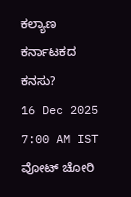ಕಲ್ಯಾಣ ಕರ್ನಾಟಕದ ಕನಸು?
16 Dec 2025 7:00 AM IST
ವೋಟ್ ಚೋರಿ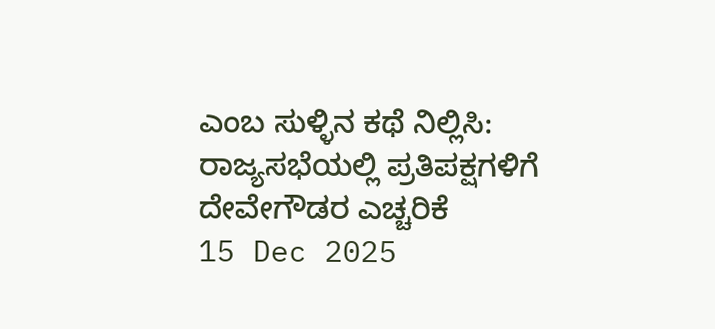ಎಂಬ ಸುಳ್ಳಿನ ಕಥೆ ನಿಲ್ಲಿಸಿ: ರಾಜ್ಯಸಭೆಯಲ್ಲಿ ಪ್ರತಿಪಕ್ಷಗಳಿಗೆ ದೇವೇಗೌಡರ ಎಚ್ಚರಿಕೆ
15 Dec 2025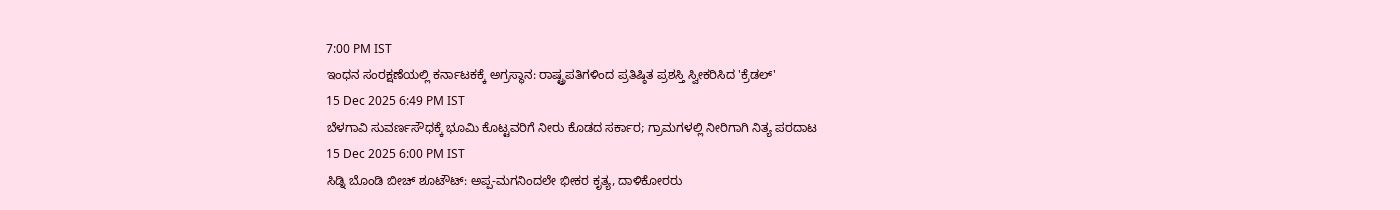7:00 PM IST
ಇಂಧನ ಸಂರಕ್ಷಣೆಯಲ್ಲಿ ಕರ್ನಾಟಕಕ್ಕೆ ಅಗ್ರಸ್ಥಾನ: ರಾಷ್ಟ್ರಪತಿಗಳಿಂದ ಪ್ರತಿಷ್ಠಿತ ಪ್ರಶಸ್ತಿ ಸ್ವೀಕರಿಸಿದ 'ಕ್ರೆಡಲ್'
15 Dec 2025 6:49 PM IST
ಬೆಳಗಾವಿ ಸುವರ್ಣಸೌಧಕ್ಕೆ ಭೂಮಿ ಕೊಟ್ಟವರಿಗೆ ನೀರು ಕೊಡದ ಸರ್ಕಾರ; ಗ್ರಾಮಗಳಲ್ಲಿ ನೀರಿಗಾಗಿ ನಿತ್ಯ ಪರದಾಟ
15 Dec 2025 6:00 PM IST
ಸಿಡ್ನಿ ಬೊಂಡಿ ಬೀಚ್ ಶೂಟೌಟ್: ಅಪ್ಪ-ಮಗನಿಂದಲೇ ಭೀಕರ ಕೃತ್ಯ, ದಾಳಿಕೋರರು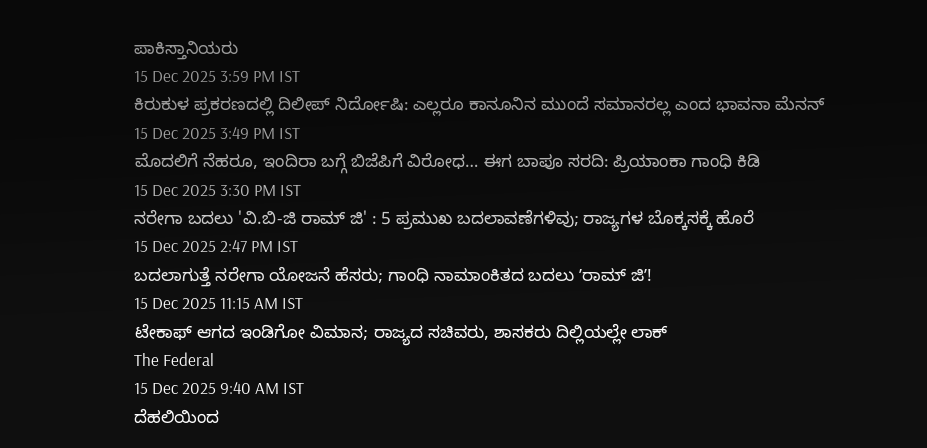ಪಾಕಿಸ್ತಾನಿಯರು
15 Dec 2025 3:59 PM IST
ಕಿರುಕುಳ ಪ್ರಕರಣದಲ್ಲಿ ದಿಲೀಪ್ ನಿರ್ದೋಷಿ: ಎಲ್ಲರೂ ಕಾನೂನಿನ ಮುಂದೆ ಸಮಾನರಲ್ಲ ಎಂದ ಭಾವನಾ ಮೆನನ್
15 Dec 2025 3:49 PM IST
ಮೊದಲಿಗೆ ನೆಹರೂ, ಇಂದಿರಾ ಬಗ್ಗೆ ಬಿಜೆಪಿಗೆ ವಿರೋಧ… ಈಗ ಬಾಪೂ ಸರದಿ: ಪ್ರಿಯಾಂಕಾ ಗಾಂಧಿ ಕಿಡಿ
15 Dec 2025 3:30 PM IST
ನರೇಗಾ ಬದಲು 'ವಿ.ಬಿ-ಜಿ ರಾಮ್ ಜಿ' : 5 ಪ್ರಮುಖ ಬದಲಾವಣೆಗಳಿವು; ರಾಜ್ಯಗಳ ಬೊಕ್ಕಸಕ್ಕೆ ಹೊರೆ
15 Dec 2025 2:47 PM IST
ಬದಲಾಗುತ್ತೆ ನರೇಗಾ ಯೋಜನೆ ಹೆಸರು; ಗಾಂಧಿ ನಾಮಾಂಕಿತದ ಬದಲು ʼರಾಮ್ ಜಿʼ!
15 Dec 2025 11:15 AM IST
ಟೇಕಾಫ್ ಆಗದ ಇಂಡಿಗೋ ವಿಮಾನ; ರಾಜ್ಯದ ಸಚಿವರು, ಶಾಸಕರು ದಿಲ್ಲಿಯಲ್ಲೇ ಲಾಕ್
The Federal
15 Dec 2025 9:40 AM IST
ದೆಹಲಿಯಿಂದ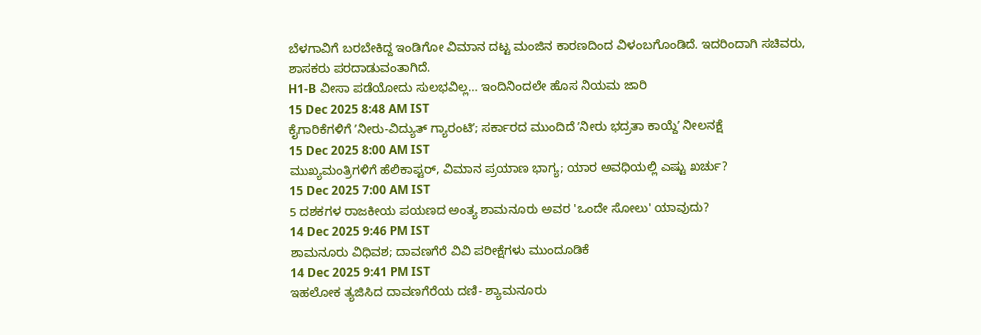ಬೆಳಗಾವಿಗೆ ಬರಬೇಕಿದ್ದ ಇಂಡಿಗೋ ವಿಮಾನ ದಟ್ಟ ಮಂಜಿನ ಕಾರಣದಿಂದ ವಿಳಂಬಗೊಂಡಿದೆ. ಇದರಿಂದಾಗಿ ಸಚಿವರು, ಶಾಸಕರು ಪರದಾಡುವಂತಾಗಿದೆ.
H1-B ವೀಸಾ ಪಡೆಯೋದು ಸುಲಭವಿಲ್ಲ… ಇಂದಿನಿಂದಲೇ ಹೊಸ ನಿಯಮ ಜಾರಿ
15 Dec 2025 8:48 AM IST
ಕೈಗಾರಿಕೆಗಳಿಗೆ ʼನೀರು-ವಿದ್ಯುತ್ ಗ್ಯಾರಂಟಿʼ; ಸರ್ಕಾರದ ಮುಂದಿದೆ ʼನೀರು ಭದ್ರತಾ ಕಾಯ್ದೆʼ ನೀಲನಕ್ಷೆ
15 Dec 2025 8:00 AM IST
ಮುಖ್ಯಮಂತ್ರಿಗಳಿಗೆ ಹೆಲಿಕಾಪ್ಟರ್, ವಿಮಾನ ಪ್ರಯಾಣ ಭಾಗ್ಯ; ಯಾರ ಅವಧಿಯಲ್ಲಿ ಎಷ್ಟು ಖರ್ಚು?
15 Dec 2025 7:00 AM IST
5 ದಶಕಗಳ ರಾಜಕೀಯ ಪಯಣದ ಅಂತ್ಯ ಶಾಮನೂರು ಅವರ 'ಒಂದೇ ಸೋಲು' ಯಾವುದು?
14 Dec 2025 9:46 PM IST
ಶಾಮನೂರು ವಿಧಿವಶ; ದಾವಣಗೆರೆ ವಿವಿ ಪರೀಕ್ಷೆಗಳು ಮುಂದೂಡಿಕೆ
14 Dec 2025 9:41 PM IST
ಇಹಲೋಕ ತ್ಯಜಿಸಿದ ದಾವಣಗೆರೆಯ ದಣಿ- ಶ್ಯಾಮನೂರು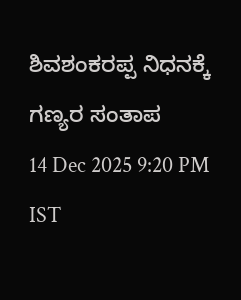ಶಿವಶಂಕರಪ್ಪ ನಿಧನಕ್ಕೆ ಗಣ್ಯರ ಸಂತಾಪ
14 Dec 2025 9:20 PM IST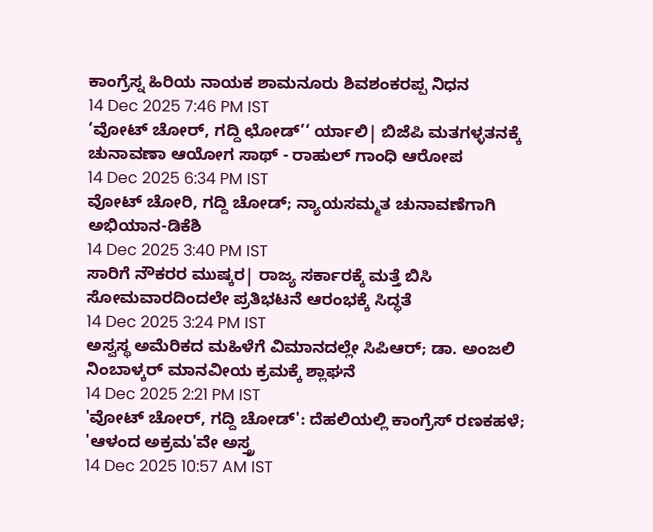ಕಾಂಗ್ರೆಸ್ನ ಹಿರಿಯ ನಾಯಕ ಶಾಮನೂರು ಶಿವಶಂಕರಪ್ಪ ನಿಧನ
14 Dec 2025 7:46 PM IST
‘ವೋಟ್ ಚೋರ್, ಗದ್ದಿ ಛೋಡ್’‘ ರ್ಯಾಲಿ| ಬಿಜೆಪಿ ಮತಗಳ್ಳತನಕ್ಕೆ ಚುನಾವಣಾ ಆಯೋಗ ಸಾಥ್ - ರಾಹುಲ್ ಗಾಂಧಿ ಆರೋಪ
14 Dec 2025 6:34 PM IST
ವೋಟ್ ಚೋರಿ, ಗದ್ದಿ ಚೋಡ್; ನ್ಯಾಯಸಮ್ಮತ ಚುನಾವಣೆಗಾಗಿ ಅಭಿಯಾನ-ಡಿಕೆಶಿ
14 Dec 2025 3:40 PM IST
ಸಾರಿಗೆ ನೌಕರರ ಮುಷ್ಕರ| ರಾಜ್ಯ ಸರ್ಕಾರಕ್ಕೆ ಮತ್ತೆ ಬಿಸಿ ಸೋಮವಾರದಿಂದಲೇ ಪ್ರತಿಭಟನೆ ಆರಂಭಕ್ಕೆ ಸಿದ್ಧತೆ
14 Dec 2025 3:24 PM IST
ಅಸ್ವಸ್ಥ ಅಮೆರಿಕದ ಮಹಿಳೆಗೆ ವಿಮಾನದಲ್ಲೇ ಸಿಪಿಆರ್; ಡಾ. ಅಂಜಲಿ ನಿಂಬಾಳ್ಕರ್ ಮಾನವೀಯ ಕ್ರಮಕ್ಕೆ ಶ್ಲಾಘನೆ
14 Dec 2025 2:21 PM IST
'ವೋಟ್ ಚೋರ್, ಗದ್ದಿ ಚೋಡ್': ದೆಹಲಿಯಲ್ಲಿ ಕಾಂಗ್ರೆಸ್ ರಣಕಹಳೆ; 'ಆಳಂದ ಅಕ್ರಮ'ವೇ ಅಸ್ತ್ರ
14 Dec 2025 10:57 AM IST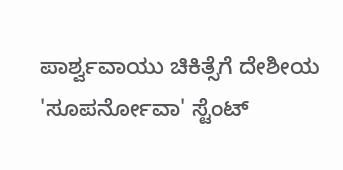ಪಾರ್ಶ್ವವಾಯು ಚಿಕಿತ್ಸೆಗೆ ದೇಶೀಯ 'ಸೂಪರ್ನೋವಾ' ಸ್ಟೆಂಟ್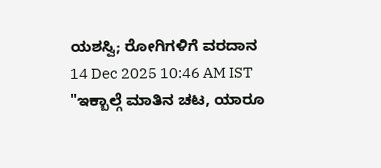ಯಶಸ್ವಿ; ರೋಗಿಗಳಿಗೆ ವರದಾನ
14 Dec 2025 10:46 AM IST
"ಇಕ್ಬಾಲ್ಗೆ ಮಾತಿನ ಚಟ, ಯಾರೂ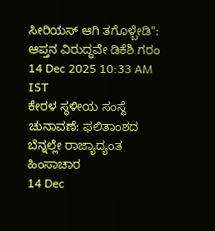ಸೀರಿಯಸ್ ಆಗಿ ತಗೊಳ್ಬೇಡಿ": ಆಪ್ತನ ವಿರುದ್ಧವೇ ಡಿಕೆಶಿ ಗರಂ
14 Dec 2025 10:33 AM IST
ಕೇರಳ ಸ್ಥಳೀಯ ಸಂಸ್ಥೆ ಚುನಾವಣೆ: ಫಲಿತಾಂಶದ ಬೆನ್ನಲ್ಲೇ ರಾಜ್ಯಾದ್ಯಂತ ಹಿಂಸಾಚಾರ
14 Dec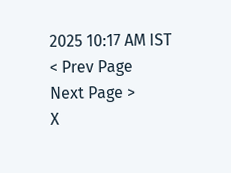2025 10:17 AM IST
< Prev Page
Next Page >
X